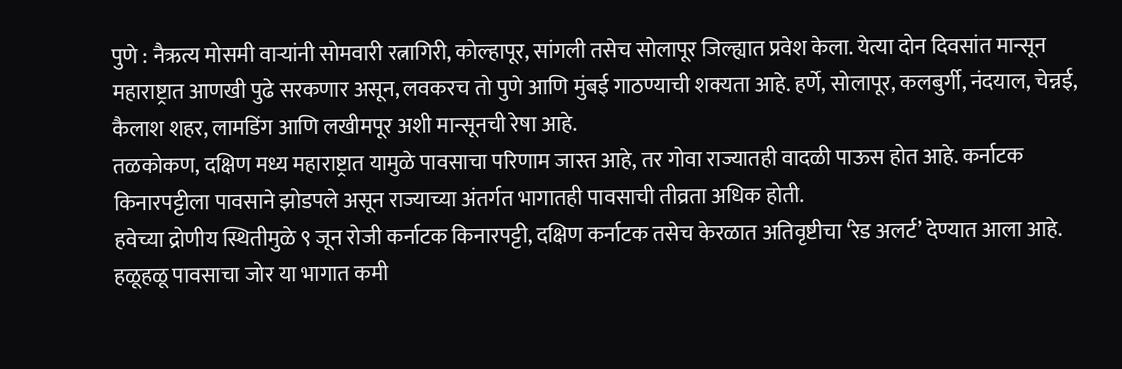पुणे : नैऋत्य मोसमी वाऱ्यांनी सोमवारी रत्नागिरी, कोल्हापूर, सांगली तसेच सोलापूर जिल्ह्यात प्रवेश केला. येत्या दोन दिवसांत मान्सून महाराष्ट्रात आणखी पुढे सरकणार असून, लवकरच तो पुणे आणि मुंबई गाठण्याची शक्यता आहे. हर्णे, सोलापूर, कलबुर्गी, नंदयाल, चेन्नई, कैलाश शहर, लामडिंग आणि लखीमपूर अशी मान्सूनची रेषा आहे.
तळकोकण, दक्षिण मध्य महाराष्ट्रात यामुळे पावसाचा परिणाम जास्त आहे, तर गोवा राज्यातही वादळी पाऊस होत आहे. कर्नाटक किनारपट्टीला पावसाने झोडपले असून राज्याच्या अंतर्गत भागातही पावसाची तीव्रता अधिक होती.
हवेच्या द्रोणीय स्थितीमुळे ९ जून रोजी कर्नाटक किनारपट्टी, दक्षिण कर्नाटक तसेच केरळात अतिवृष्टीचा ‘रेड अलर्ट’ देण्यात आला आहे. हळूहळू पावसाचा जोर या भागात कमी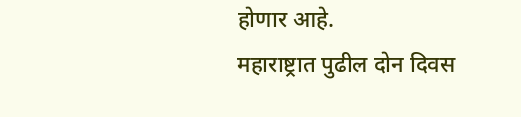होणार आहे.
महाराष्ट्रात पुढील दोन दिवस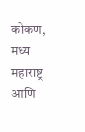कोकण, मध्य महाराष्ट्र आणि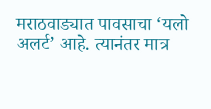मराठवाड्यात पावसाचा ‘यलो अलर्ट’ आहे. त्यानंतर मात्र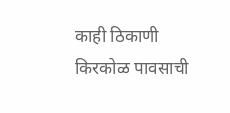काही ठिकाणी किरकोळ पावसाची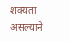शक्यता असल्याने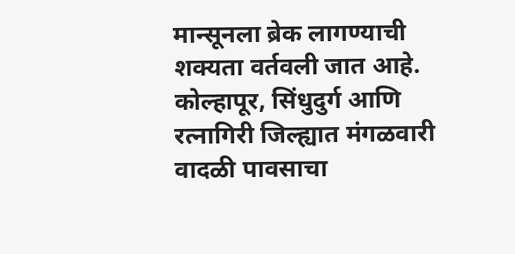मान्सूनला ब्रेक लागण्याची शक्यता वर्तवली जात आहे. कोल्हापूर, सिंधुदुर्ग आणि रत्नागिरी जिल्ह्यात मंगळवारी वादळी पावसाचा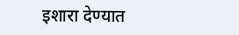इशारा देण्यात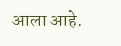आला आहे.